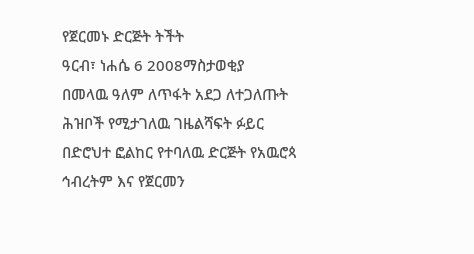የጀርመኑ ድርጅት ትችት
ዓርብ፣ ነሐሴ 6 2008ማስታወቂያ
በመላዉ ዓለም ለጥፋት አደጋ ለተጋለጡት ሕዝቦች የሚታገለዉ ገዜልሻፍት ፉይር በድሮህተ ፎልከር የተባለዉ ድርጅት የአዉሮጳ ኅብረትም እና የጀርመን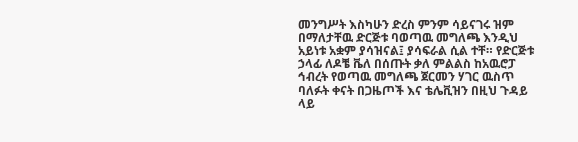መንግሥት እስካሁን ድረስ ምንም ሳይናገሩ ዝም በማለታቸዉ ድርጅቱ ባወጣዉ መግለጫ እንዲህ አይነቱ አቋም ያሳዝናል፤ ያሳፍራል ሲል ተቸ። የድርጅቱ ኃላፊ ለዶቼ ቬለ በሰጡት ቃለ ምልልስ ከአዉሮፓ ኅብረት የወጣዉ መግለጫ ጀርመን ሃገር ዉስጥ ባለፉት ቀናት በጋዜጦች እና ቴሌቪዝን በዚህ ጉዳይ ላይ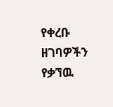የቀረቡ ዘገባዎችን የቃኘዉ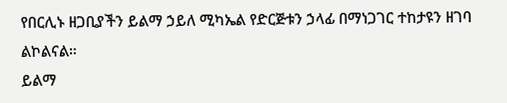የበርሊኑ ዘጋቢያችን ይልማ ኃይለ ሚካኤል የድርጅቱን ኃላፊ በማነጋገር ተከታዩን ዘገባ ልኮልናል።
ይልማ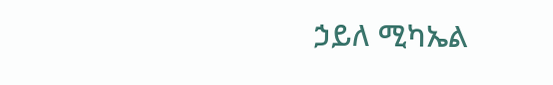ኃይለ ሚካኤል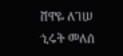ሸዋዬ ለገሠ
ኂሩት መለሰ